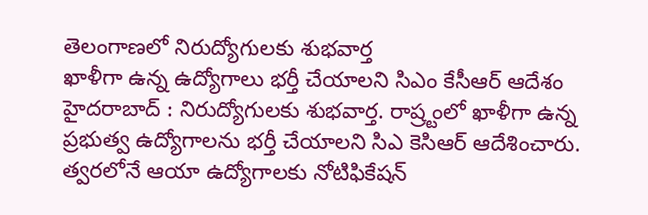తెలంగాణలో నిరుద్యోగులకు శుభవార్త
ఖాళీగా ఉన్న ఉద్యోగాలు భర్తీ చేయాలని సిఎం కేసీఆర్ ఆదేశం
హైదరాబాద్ : నిరుద్యోగులకు శుభవార్త. రాష్ర్టంలో ఖాళీగా ఉన్న ప్రభుత్వ ఉద్యోగాలను భర్తీ చేయాలని సిఎ కెసిఆర్ ఆదేశించారు. త్వరలోనే ఆయా ఉద్యోగాలకు నోటిఫికేషన్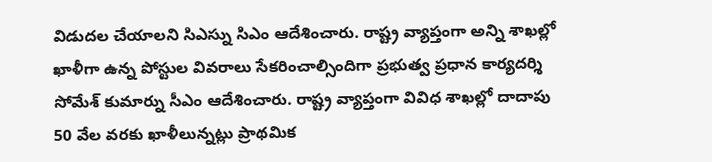విడుదల చేయాలని సిఎస్ను సిఎం ఆదేశించారు. రాష్ట్ర వ్యాప్తంగా అన్ని శాఖల్లో ఖాళీగా ఉన్న పోస్టుల వివరాలు సేకరించాల్సిందిగా ప్రభుత్వ ప్రధాన కార్యదర్శి సోమేశ్ కుమార్ను సీఎం ఆదేశించారు. రాష్ట్ర వ్యాప్తంగా వివిధ శాఖల్లో దాదాపు 50 వేల వరకు ఖాళీలున్నట్లు ప్రాథమిక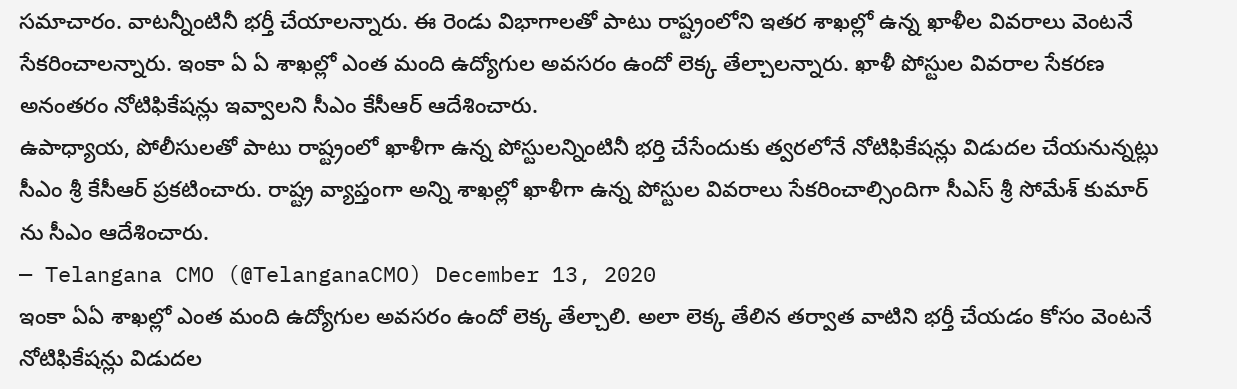సమాచారం. వాటన్నీంటినీ భర్తీ చేయాలన్నారు. ఈ రెండు విభాగాలతో పాటు రాష్ట్రంలోని ఇతర శాఖల్లో ఉన్న ఖాళీల వివరాలు వెంటనే సేకరించాలన్నారు. ఇంకా ఏ ఏ శాఖల్లో ఎంత మంది ఉద్యోగుల అవసరం ఉందో లెక్క తేల్చాలన్నారు. ఖాళీ పోస్టుల వివరాల సేకరణ అనంతరం నోటిఫికేషన్లు ఇవ్వాలని సీఎం కేసీఆర్ ఆదేశించారు.
ఉపాధ్యాయ, పోలీసులతో పాటు రాష్ట్రంలో ఖాళీగా ఉన్న పోస్టులన్నింటినీ భర్తి చేసేందుకు త్వరలోనే నోటిఫికేషన్లు విడుదల చేయనున్నట్లు సీఎం శ్రీ కేసీఆర్ ప్రకటించారు. రాష్ట్ర వ్యాప్తంగా అన్ని శాఖల్లో ఖాళీగా ఉన్న పోస్టుల వివరాలు సేకరించాల్సిందిగా సీఎస్ శ్రీ సోమేశ్ కుమార్ ను సీఎం ఆదేశించారు.
— Telangana CMO (@TelanganaCMO) December 13, 2020
ఇంకా ఏఏ శాఖల్లో ఎంత మంది ఉద్యోగుల అవసరం ఉందో లెక్క తేల్చాలి. అలా లెక్క తేలిన తర్వాత వాటిని భర్తీ చేయడం కోసం వెంటనే నోటిఫికేషన్లు విడుదల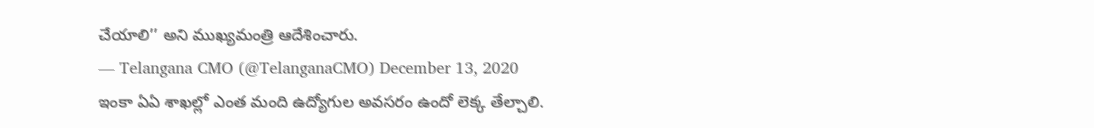చేయాలి’’ అని ముఖ్యమంత్రి ఆదేశించారు.
— Telangana CMO (@TelanganaCMO) December 13, 2020
ఇంకా ఏఏ శాఖల్లో ఎంత మంది ఉద్యోగుల అవసరం ఉందో లెక్క తేల్చాలి.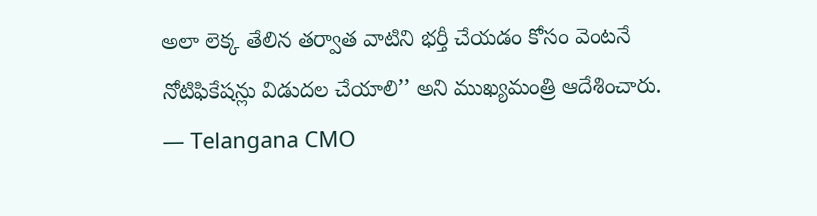అలా లెక్క తేలిన తర్వాత వాటిని భర్తీ చేయడం కోసం వెంటనే నోటిఫికేషన్లు విడుదల చేయాలి’’ అని ముఖ్యమంత్రి ఆదేశించారు.
— Telangana CMO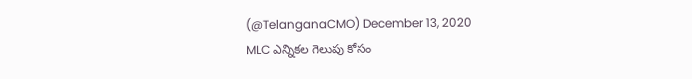(@TelanganaCMO) December 13, 2020
MLC ఎన్నికల గెలుపు కోసం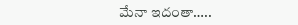మేనా ఇదంతా…..